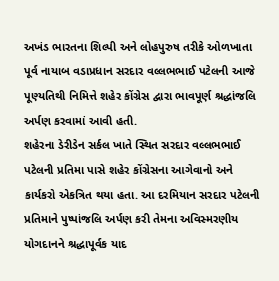અખંડ ભારતના શિલ્પી અને લોહપુરુષ તરીકે ઓળખાતા પૂર્વ નાયાબ વડાપ્રધાન સરદાર વલ્લભભાઈ પટેલની આજે પૂણ્યતિથી નિમિત્તે શહેર કોંગ્રેસ દ્વારા ભાવપૂર્ણ શ્રદ્ધાંજલિ અર્પણ કરવામાં આવી હતી.
શહેરના ડેરીડેન સર્કલ ખાતે સ્થિત સરદાર વલ્લભભાઈ પટેલની પ્રતિમા પાસે શહેર કોંગ્રેસના આગેવાનો અને કાર્યકરો એકત્રિત થયા હતા. આ દરમિયાન સરદાર પટેલની પ્રતિમાને પુષ્પાંજલિ અર્પણ કરી તેમના અવિસ્મરણીય યોગદાનને શ્રદ્ધાપૂર્વક યાદ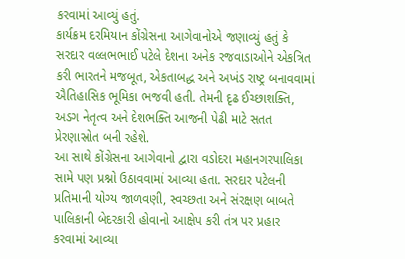કરવામાં આવ્યું હતું.
કાર્યક્રમ દરમિયાન કોંગ્રેસના આગેવાનોએ જણાવ્યું હતું કે સરદાર વલ્લભભાઈ પટેલે દેશના અનેક રજવાડાઓને એકત્રિત કરી ભારતને મજબૂત, એકતાબદ્ધ અને અખંડ રાષ્ટ્ર બનાવવામાં ઐતિહાસિક ભૂમિકા ભજવી હતી. તેમની દૃઢ ઈચ્છાશક્તિ, અડગ નેતૃત્વ અને દેશભક્તિ આજની પેઢી માટે સતત પ્રેરણાસ્રોત બની રહેશે.
આ સાથે કોંગ્રેસના આગેવાનો દ્વારા વડોદરા મહાનગરપાલિકા સામે પણ પ્રશ્નો ઉઠાવવામાં આવ્યા હતા. સરદાર પટેલની પ્રતિમાની યોગ્ય જાળવણી, સ્વચ્છતા અને સંરક્ષણ બાબતે પાલિકાની બેદરકારી હોવાનો આક્ષેપ કરી તંત્ર પર પ્રહાર કરવામાં આવ્યા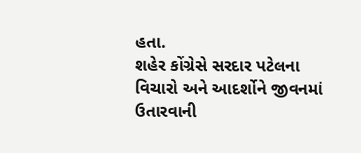હતા.
શહેર કોંગ્રેસે સરદાર પટેલના વિચારો અને આદર્શોને જીવનમાં ઉતારવાની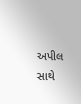અપીલ સાથે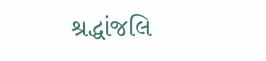શ્રદ્ધાંજલિ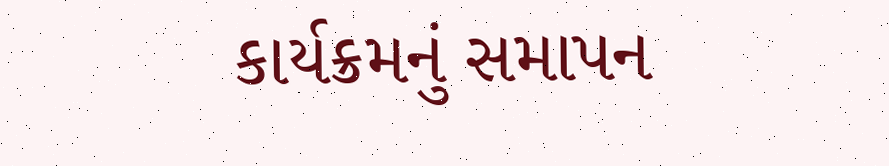કાર્યક્રમનું સમાપન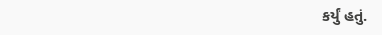કર્યું હતું.